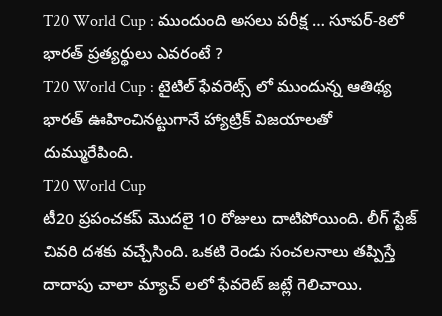T20 World Cup : ముందుంది అసలు పరీక్ష … సూపర్-8లో భారత్ ప్రత్యర్థులు ఎవరంటే ?
T20 World Cup : టైటిల్ ఫేవరెట్స్ లో ముందున్న ఆతిథ్య భారత్ ఊహించినట్టుగానే హ్యాట్రిక్ విజయాలతో దుమ్మురేపింది.
T20 World Cup
టీ20 ప్రపంచకప్ మొదలై 10 రోజులు దాటిపోయింది. లీగ్ స్టేజ్ చివరి దశకు వచ్చేసింది. ఒకటి రెండు సంచలనాలు తప్పిస్తే దాదాపు చాలా మ్యాచ్ లలో ఫేవరెట్ జట్లే గెలిచాయి.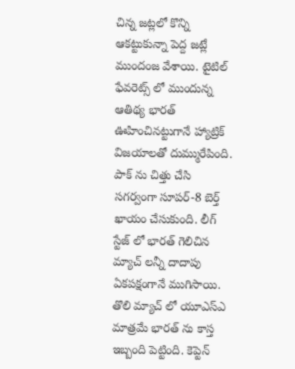చిన్న జట్లలో కొన్ని ఆకట్టుకున్నా పెద్ద జట్లే ముందంజ వేశాయి. టైటిల్ ఫేవరెట్స్ లో ముందున్న ఆతిథ్య భారత్ ఊహించినట్టుగానే హ్యాట్రిక్ విజయాలతో దుమ్మురేపింది.
పాక్ ను చిత్తు చేసి సగర్వంగా సూపర్-8 బెర్త్ ఖాయం చేసుకుంది. లీగ్ స్టేజ్ లో భారత్ గెలిచిన మ్యాచ్ లన్నీ దాదాపు ఏకపక్షంగానే ముగిసాయి. తొలి మ్యాచ్ లో యూఎస్ఎ మాత్రమే భారత్ ను కాస్త ఇబ్బంది పెట్టింది. కెప్టెన్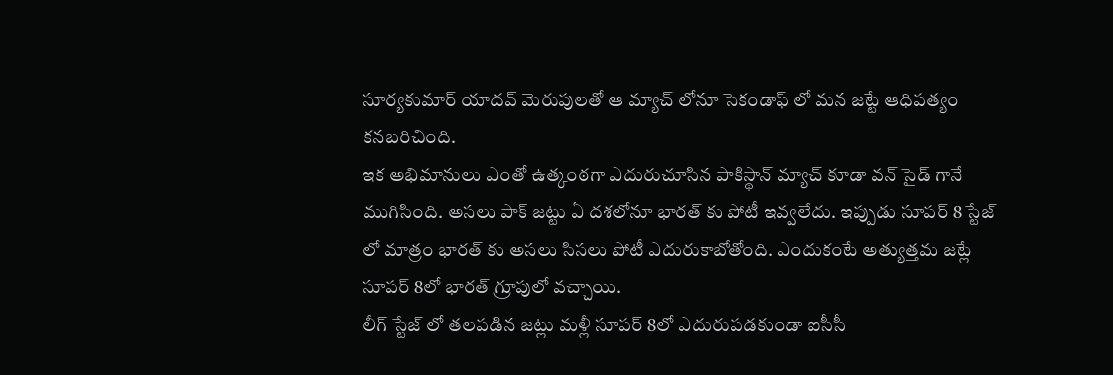సూర్యకుమార్ యాదవ్ మెరుపులతో ఆ మ్యాచ్ లోనూ సెకండాఫ్ లో మన జట్టే ఆధిపత్యం కనబరిచింది.
ఇక అభిమానులు ఎంతో ఉత్కంఠగా ఎదురుచూసిన పాకిస్థాన్ మ్యాచ్ కూడా వన్ సైడ్ గానే ముగిసింది. అసలు పాక్ జట్టు ఏ దశలోనూ భారత్ కు పోటీ ఇవ్వలేదు. ఇప్పుడు సూపర్ 8 స్టేజ్ లో మాత్రం భారత్ కు అసలు సిసలు పోటీ ఎదురుకాబోతోంది. ఎందుకంటే అత్యుత్తమ జట్లే సూపర్ 8లో భారత్ గ్రూపులో వచ్చాయి.
లీగ్ స్టేజ్ లో తలపడిన జట్లు మళ్లీ సూపర్ 8లో ఎదురుపడకుండా ఐసీసీ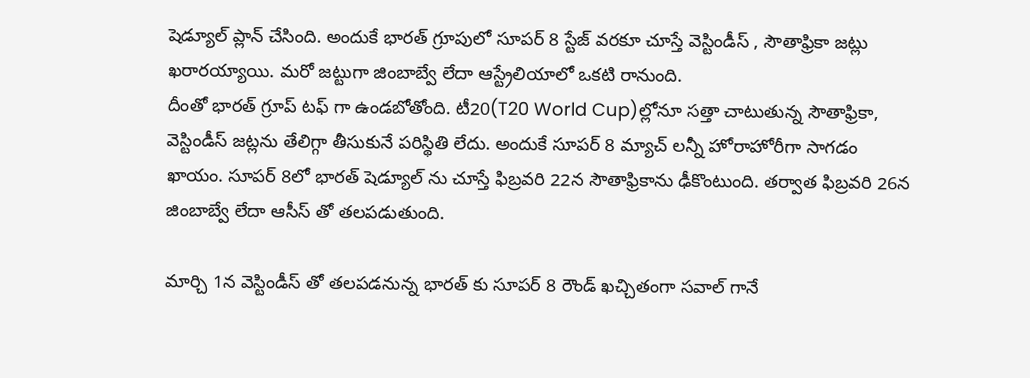షెడ్యూల్ ప్లాన్ చేసింది. అందుకే భారత్ గ్రూపులో సూపర్ 8 స్టేజ్ వరకూ చూస్తే వెస్టిండీస్ , సౌతాఫ్రికా జట్లు ఖరారయ్యాయి. మరో జట్టుగా జింబాబ్వే లేదా ఆస్ట్రేలియాలో ఒకటి రానుంది.
దీంతో భారత్ గ్రూప్ టఫ్ గా ఉండబోతోంది. టీ20(T20 World Cup)ల్లోనూ సత్తా చాటుతున్న సౌతాఫ్రికా, వెస్టిండీస్ జట్లను తేలిగ్గా తీసుకునే పరిస్థితి లేదు. అందుకే సూపర్ 8 మ్యాచ్ లన్నీ హోరాహోరీగా సాగడం ఖాయం. సూపర్ 8లో భారత్ షెడ్యూల్ ను చూస్తే ఫిబ్రవరి 22న సౌతాఫ్రికాను ఢీకొంటుంది. తర్వాత ఫిబ్రవరి 26న జింబాబ్వే లేదా ఆసీస్ తో తలపడుతుంది.

మార్చి 1న వెస్టిండీస్ తో తలపడనున్న భారత్ కు సూపర్ 8 రౌండ్ ఖచ్చితంగా సవాల్ గానే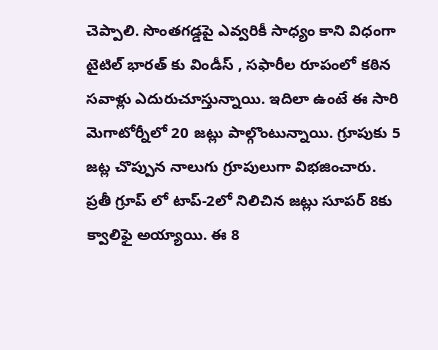చెప్పాలి. సొంతగడ్డపై ఎవ్వరికీ సాధ్యం కాని విధంగా టైటిల్ భారత్ కు విండీస్ , సఫారీల రూపంలో కఠిన సవాళ్లు ఎదురుచూస్తున్నాయి. ఇదిలా ఉంటే ఈ సారి మెగాటోర్నీలో 20 జట్లు పాల్గొంటున్నాయి. గ్రూపుకు 5 జట్ల చొప్పున నాలుగు గ్రూపులుగా విభజించారు.
ప్రతీ గ్రూప్ లో టాప్-2లో నిలిచిన జట్లు సూపర్ 8కు క్వాలిఫై అయ్యాయి. ఈ 8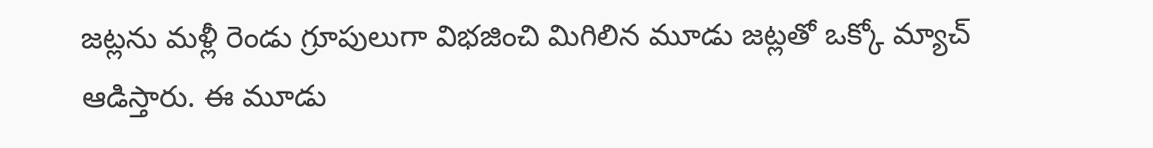జట్లను మళ్లీ రెండు గ్రూపులుగా విభజించి మిగిలిన మూడు జట్లతో ఒక్కో మ్యాచ్ ఆడిస్తారు. ఈ మూడు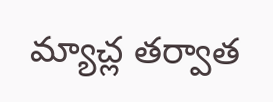మ్యాచ్ల తర్వాత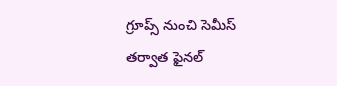గ్రూప్స్ నుంచి సెమీస్ తర్వాత ఫైనల్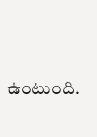ఉంటుంది.